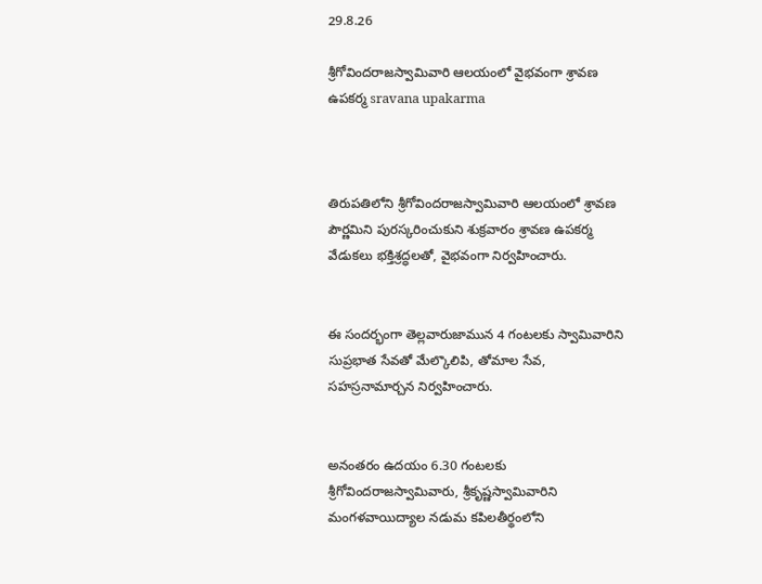29.8.26

శ్రీగోవిందరాజస్వామివారి ఆలయంలో వైభవంగా శ్రావణ ఉపకర్మ sravana upakarma



తిరుపతిలోని శ్రీగోవిందరాజస్వామివారి ఆలయంలో శ్రావణ పౌర్ణమిని పురస్కరించుకుని శుక్రవారం శ్రావణ ఉపకర్మ వేడుకలు భక్తిశ్రద్ధలతో, వైభవంగా నిర్వహించారు.


ఈ సందర్భంగా తెల్లవారుజామున 4 గంటలకు స్వామివారిని సుప్రభాత సేవతో మేల్కొలిపి, తోమాల సేవ, సహస్రనామార్చన నిర్వహించారు.


అనంతరం ఉదయం 6.30 గంటలకు శ్రీగోవిందరాజస్వామివారు, శ్రీకృష్ణస్వామివారిని మంగళవాయిద్యాల నడుమ కపిలతీర్థంలోని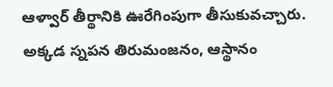ఆళ్వార్ తీర్థానికి ఊరేగింపుగా తీసుకువచ్చారు. అక్కడ స్నపన తిరుమంజనం, ఆస్థానం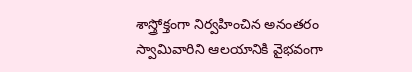శాస్త్రోక్తంగా నిర్వహించిన అనంతరం స్వామివారిని ఆలయానికి వైభవంగా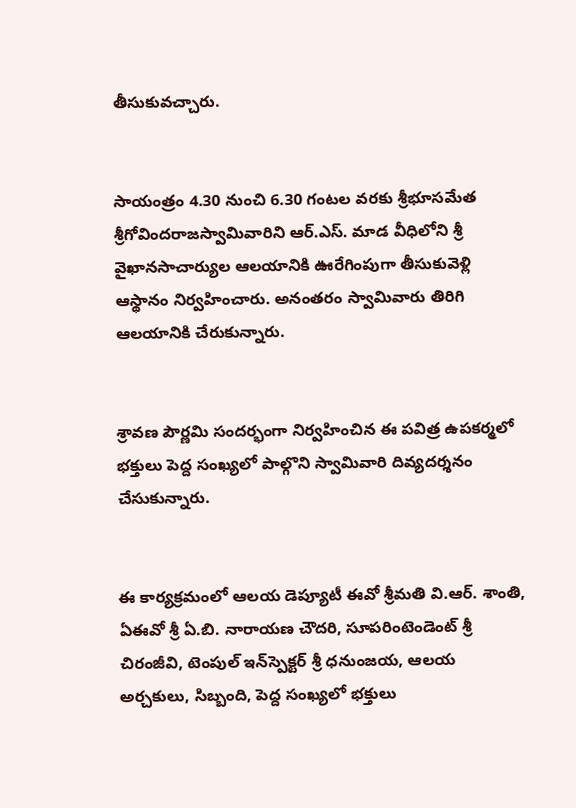తీసుకువచ్చారు.


సాయంత్రం 4.30 నుంచి 6.30 గంటల వరకు శ్రీభూసమేత శ్రీగోవిందరాజస్వామివారిని ఆర్‌.ఎస్‌. మాడ వీధిలోని శ్రీ వైఖానసాచార్యుల ఆలయానికి ఊరేగింపుగా తీసుకువెళ్లి ఆస్థానం నిర్వహించారు. అనంతరం స్వామివారు తిరిగి ఆలయానికి చేరుకున్నారు.


శ్రావణ పౌర్ణమి సందర్భంగా నిర్వహించిన ఈ పవిత్ర ఉపకర్మలో భక్తులు పెద్ద సంఖ్యలో పాల్గొని స్వామివారి దివ్యదర్శనం చేసుకున్నారు.


ఈ కార్యక్రమంలో ఆలయ డెప్యూటీ ఈవో శ్రీమతి వి.ఆర్. శాంతి, ఏఈవో శ్రీ ఏ.బి. నారాయణ చౌదరి, సూపరింటెండెంట్ శ్రీ చిరంజీవి, టెంపుల్ ఇన్‌స్పెక్టర్ శ్రీ ధనుంజయ, ఆలయ అర్చకులు, సిబ్బంది, పెద్ద సంఖ్యలో భక్తులు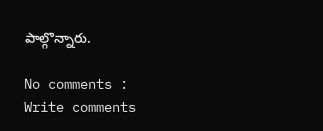పాల్గొన్నారు.

No comments :
Write comments